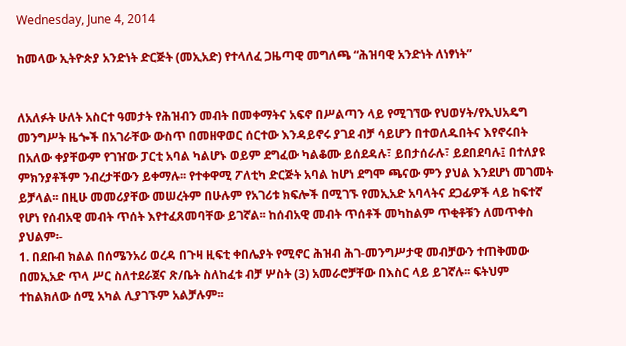Wednesday, June 4, 2014

ከመላው ኢትዮጵያ አንድነት ድርጅት (መኢአድ) የተላለፈ ጋዜጣዊ መግለጫ “ሕዝባዊ አንድነት ለነፃነት”


ለአለፉት ሁለት አስርተ ዓመታት የሕዝብን መብት በመቀማትና አፍኖ በሥልጣን ላይ የሚገኘው የህወሃት/የኢህአዴግ መንግሥት ዜጐች በአገራቸው ውስጥ በመዘዋወር ሰርተው እንዳይኖሩ ያገደ ብቻ ሳይሆን በተወለዱበትና እየኖሩበት በአለው ቀያቸውም የገዠው ፓርቲ አባል ካልሆኑ ወይም ደግፈው ካልቆሙ ይሰደዳሉ፣ ይበታሰራሉ፣ ይደበደባሉ፤ በተለያዩ ምክንያቶችም ንብረታቸውን ይቀማሉ፡፡ የተቀዋሚ ፖለቲካ ድርጅት አባል ከሆነ ደግሞ ጫናው ምን ያህል እንደሆነ መገመት ይቻላል፡፡ በዚሁ መመሪያቸው መሠረትም በሁሉም የአገሪቱ ክፍሎች በሚገኙ የመኢአድ አባላትና ደጋፊዎች ላይ ከፍተኛ የሆነ የሰብአዊ መብት ጥሰት እየተፈጸመባቸው ይገኛል፡፡ ከሰብአዊ መብት ጥሰቶች መካከልም ጥቂቶቹን ለመጥቀስ ያህልም፡-
1. በደቡብ ክልል በሰሜንአሪ ወረዳ በጉዛ ዚፍቲ ቀበሌያት የሚኖር ሕዝብ ሕገ-መንግሥታዊ መብቻውን ተጠቅመው በመኢአድ ጥላ ሥር ስለተደራጀና ጽ/ቤት ስለከፈቱ ብቻ ሦስት (3) አመራሮቻቸው በእስር ላይ ይገኛሉ፡፡ ፍትህም ተከልክለው ሰሚ አካል ሊያገኙም አልቻሉም፡፡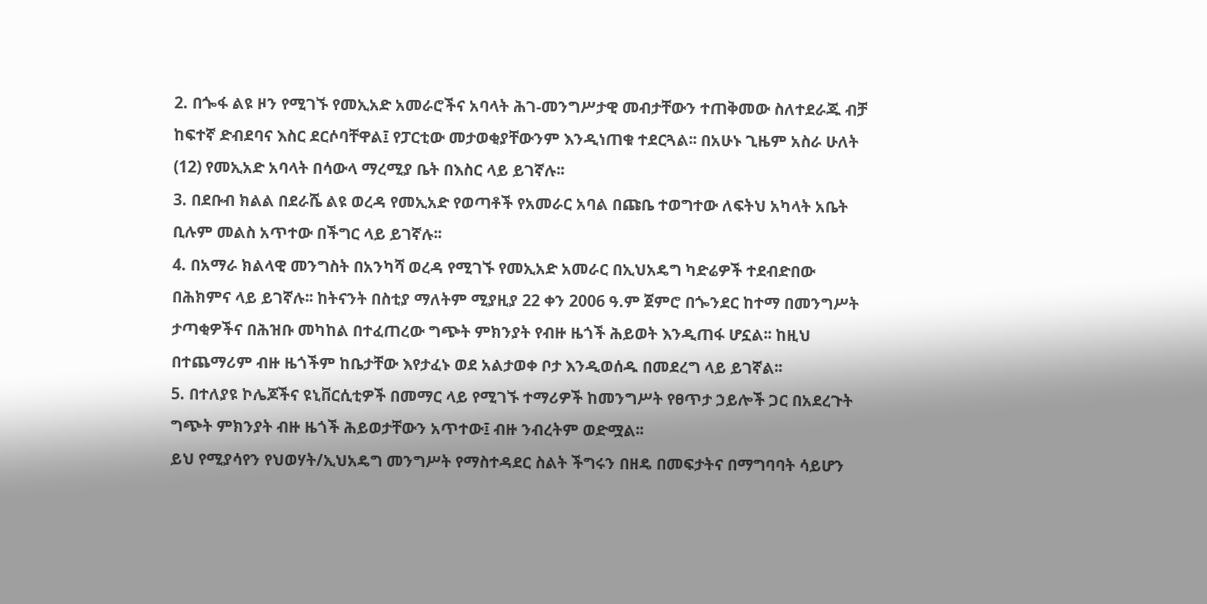2. በጐፋ ልዩ ዞን የሚገኙ የመኢአድ አመራሮችና አባላት ሕገ-መንግሥታዊ መብታቸውን ተጠቅመው ስለተደራጁ ብቻ ከፍተኛ ድብደባና እስር ደርሶባቸዋል፤ የፓርቲው መታወቂያቸውንም እንዲነጠቁ ተደርጓል፡፡ በአሁኑ ጊዜም አስራ ሁለት (12) የመኢአድ አባላት በሳውላ ማረሚያ ቤት በእስር ላይ ይገኛሉ፡፡
3. በደቡብ ክልል በደራሼ ልዩ ወረዳ የመኢአድ የወጣቶች የአመራር አባል በጩቤ ተወግተው ለፍትህ አካላት አቤት ቢሉም መልስ አጥተው በችግር ላይ ይገኛሉ፡፡
4. በአማራ ክልላዊ መንግስት በአንካሻ ወረዳ የሚገኙ የመኢአድ አመራር በኢህአዴግ ካድሬዎች ተደብድበው በሕክምና ላይ ይገኛሉ፡፡ ከትናንት በስቲያ ማለትም ሚያዚያ 22 ቀን 2006 ዓ.ም ጀምሮ በጐንደር ከተማ በመንግሥት ታጣቂዎችና በሕዝቡ መካከል በተፈጠረው ግጭት ምክንያት የብዙ ዜጎች ሕይወት እንዲጠፋ ሆኗል፡፡ ከዚህ በተጨማሪም ብዙ ዜጎችም ከቤታቸው እየታፈኑ ወደ አልታወቀ ቦታ እንዲወሰዱ በመደረግ ላይ ይገኛል፡፡
5. በተለያዩ ኮሌጆችና ዩኒቨርሲቲዎች በመማር ላይ የሚገኙ ተማሪዎች ከመንግሥት የፀጥታ ኃይሎች ጋር በአደረጉት ግጭት ምክንያት ብዙ ዜጎች ሕይወታቸውን አጥተው፤ ብዙ ንብረትም ወድሟል፡፡
ይህ የሚያሳየን የህወሃት/ኢህአዴግ መንግሥት የማስተዳደር ስልት ችግሩን በዘዴ በመፍታትና በማግባባት ሳይሆን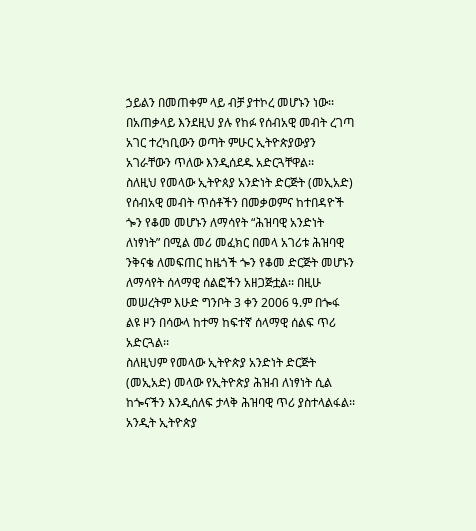ኃይልን በመጠቀም ላይ ብቻ ያተኮረ መሆኑን ነው፡፡
በአጠቃላይ እንደዚህ ያሉ የከፉ የሰብአዊ መብት ረገጣ አገር ተረካቢውን ወጣት ምሁር ኢትዮጵያውያን አገራቸውን ጥለው እንዲሰደዱ አድርጓቸዋል፡፡
ስለዚህ የመላው ኢትዮጰያ አንድነት ድርጅት (መኢአድ) የሰብአዊ መብት ጥሰቶችን በመቃወምና ከተበዳዮች ጐን የቆመ መሆኑን ለማሳየት “ሕዝባዊ አንድነት ለነፃነት” በሚል መሪ መፈክር በመላ አገሪቱ ሕዝባዊ ንቅናቄ ለመፍጠር ከዜጎች ጐን የቆመ ድርጅት መሆኑን ለማሳየት ሰላማዊ ሰልፎችን አዘጋጅቷል፡፡ በዚሁ መሠረትም እሁድ ግንቦት 3 ቀን 2006 ዓ.ም በጐፋ ልዩ ዞን በሳውላ ከተማ ከፍተኛ ሰላማዊ ሰልፍ ጥሪ አድርጓል፡፡
ስለዚህም የመላው ኢትዮጵያ አንድነት ድርጅት (መኢአድ) መላው የኢትዮጵያ ሕዝብ ለነፃነት ሲል ከጐናችን እንዲሰለፍ ታላቅ ሕዝባዊ ጥሪ ያስተላልፋል፡፡
አንዲት ኢትዮጵያ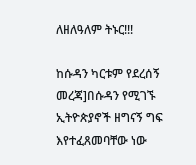ለዘለዓለም ትኑር!!!

ከሱዳን ካርቱም የደረሰኝ መረጃ]በሱዳን የሚገኙ ኢትዮጵያኖች ዘግናኝ ግፍ እየተፈጸመባቸው ነው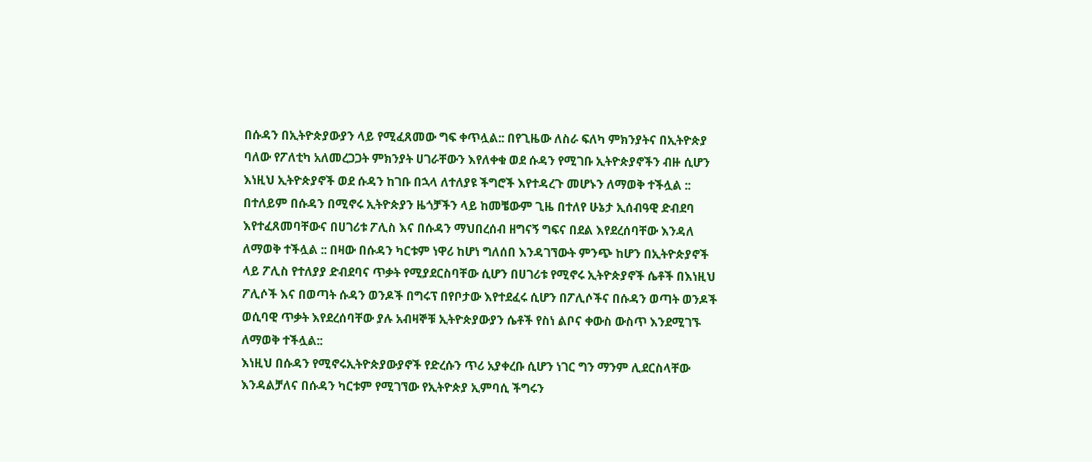በሱዳን በኢትዮጵያውያን ላይ የሚፈጸመው ግፍ ቀጥሏል:: በየጊዜው ለስራ ፍለካ ምክንያትና በኢትዮጵያ ባለው የፖለቲካ አለመረጋጋት ምክንያት ሀገራቸውን እየለቀቁ ወደ ሱዳን የሚገቡ ኢትዮጵያኖችን ብዙ ሲሆን እነዚህ ኢትዮጵያኖች ወደ ሱዳን ከገቡ በኋላ ለተለያዩ ችግሮች እየተዳረጉ መሆኑን ለማወቅ ተችሏል :: በተለይም በሱዳን በሚኖሩ ኢትዮጵያን ዜጎቻችን ላይ ከመቼውም ጊዜ በተለየ ሁኔታ ኢሰብዓዊ ድብደባ እየተፈጸመባቸውና በሀገሪቱ ፖሊስ እና በሱዳን ማህበረሰብ ዘግናኝ ግፍና በደል እየደረሰባቸው እንዳለ ለማወቅ ተችሏል :: በዛው በሱዳን ካርቱም ነዋሪ ከሆነ ግለሰበ እንዳገኘውት ምንጭ ከሆን በኢትዮጵያኖች ላይ ፖሊስ የተለያያ ድብደባና ጥቃት የሚያደርስባቸው ሲሆን በሀገሪቱ የሚኖሩ ኢትዮጵያኖች ሴቶች በእነዚህ ፖሊሶች እና በወጣት ሱዳን ወንዶች በግሩፕ በየቦታው እየተደፈሩ ሲሆን በፖሊሶችና በሱዳን ወጣት ወንዶች ወሲባዊ ጥቃት እየደረሰባቸው ያሉ አብዛኞቹ ኢትዮጵያውያን ሴቶች የስነ ልቦና ቀውስ ውስጥ እንደሚገኙ ለማወቅ ተችሏል::
እነዚህ በሱዳን የሚኖሩኢትዮጵያውያኖች የድረሱን ጥሪ አያቀረቡ ሲሆን ነገር ግን ማንም ሊደርስላቸው እንዳልቻለና በሱዳን ካርቱም የሚገኘው የኢትዮጵያ ኢምባሲ ችግሩን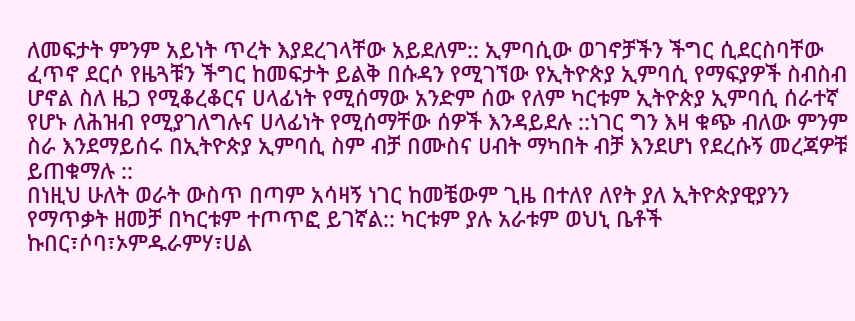ለመፍታት ምንም አይነት ጥረት እያደረገላቸው አይደለም:: ኢምባሲው ወገኖቻችን ችግር ሲደርስባቸው ፈጥኖ ደርሶ የዜጓቹን ችግር ከመፍታት ይልቅ በሱዳን የሚገኘው የኢትዮጵያ ኢምባሲ የማፍያዎች ስብስብ ሆኖል ስለ ዜጋ የሚቆረቆርና ሀላፊነት የሚሰማው አንድም ሰው የለም ካርቱም ኢትዮጵያ ኢምባሲ ሰራተኛ የሆኑ ለሕዝብ የሚያገለግሉና ሀላፊነት የሚሰማቸው ሰዎች እንዳይደሉ ::ነገር ግን እዛ ቁጭ ብለው ምንም ስራ እንደማይሰሩ በኢትዮጵያ ኢምባሲ ስም ብቻ በሙስና ሀብት ማካበት ብቻ እንደሆነ የደረሱኝ መረጃዎቹ ይጠቁማሉ ::
በነዚህ ሁለት ወራት ውስጥ በጣም አሳዛኝ ነገር ከመቼውም ጊዜ በተለየ ለየት ያለ ኢትዮጵያዊያንን የማጥቃት ዘመቻ በካርቱም ተጦጥፎ ይገኛል:: ካርቱም ያሉ አራቱም ወህኒ ቤቶች ኩበር፣ሶባ፣ኦምዱራምሃ፣ሀል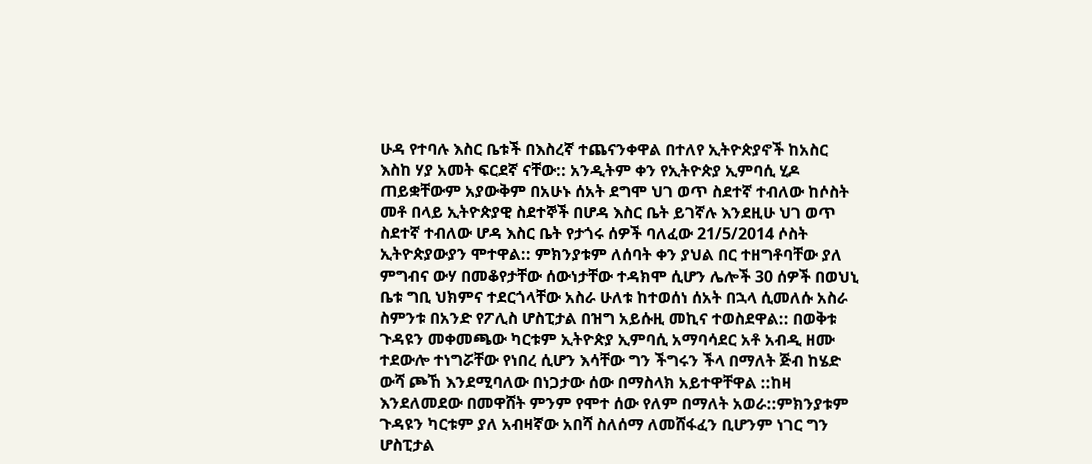ሁዳ የተባሉ እስር ቤቱች በእስረኛ ተጨናንቀዋል በተለየ ኢትዮጵያኖች ከአስር እስከ ሃያ አመት ፍርደኛ ናቸው:: አንዲትም ቀን የኢትዮጵያ ኢምባሲ ሂዶ ጠይቋቸውም አያውቅም በአሁኑ ሰአት ደግሞ ህገ ወጥ ስደተኛ ተብለው ከሶስት መቶ በላይ ኢትዮጵያዊ ስደተኞች በሆዳ እስር ቤት ይገኛሉ እንደዚሁ ህገ ወጥ ስደተኛ ተብለው ሆዳ እስር ቤት የታጎሩ ሰዎች ባለፈው 21/5/2014 ሶስት ኢትዮጵያውያን ሞተዋል:: ምክንያቱም ለሰባት ቀን ያህል በር ተዘግቶባቸው ያለ ምግብና ውሃ በመቆየታቸው ሰውነታቸው ተዳክሞ ሲሆን ሌሎች 30 ሰዎች በወህኒ ቤቱ ግቢ ህክምና ተደርጎላቸው አስራ ሁለቱ ከተወሰነ ሰአት በኋላ ሲመለሱ አስራ ስምንቱ በአንድ የፖሊስ ሆስፒታል በዝግ አይሱዚ መኪና ተወስደዋል:: በወቅቱ ጉዳዩን መቀመጫው ካርቱም ኢትዮጵያ ኢምባሲ አማባሳደር አቶ አብዲ ዘሙ ተደውሎ ተነግሯቸው የነበረ ሲሆን እሳቸው ግን ችግሩን ችላ በማለት ጅብ ከሄድ ውሻ ጮኸ እንደሚባለው በነጋታው ሰው በማስላክ አይተዋቸዋል ::ከዛ እንደለመደው በመዋሸት ምንም የሞተ ሰው የለም በማለት አወራ::ምክንያቱም ጉዳዩን ካርቱም ያለ አብዛኛው አበሻ ስለሰማ ለመሸፋፈን ቢሆንም ነገር ግን ሆስፒታል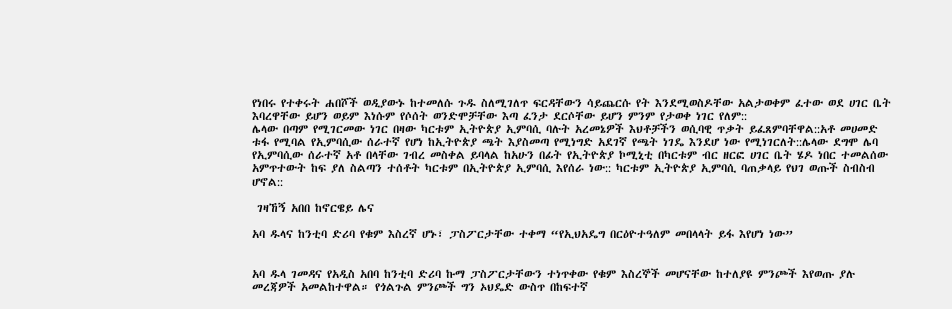የነበሩ የተቀሩት ሐበሾች ወዲያውኑ ከተመለሱ ጉዱ ስለሚገለጥ ፍርዳቸውን ሳይጨርሱ የት እንደሚወስዶቸው አልታወቀም ፈተው ወደ ሀገር ቤት እባረዋቸው ይሆን ወይም እነሱም የሶሰት ወንድሞቻቸው እጣ ፈንታ ደርሶቸው ይሆን ምንም የታወቀ ነገር የለም::
ሌላው በጣም የሚገርመው ነገር በዛው ካርቱም ኢትዮጵያ ኢምባሲ ባሉት አረመኔዎች እህቶቻችን ወሲባዊ ጥቃት ይፈጸምባቸዋል::አቶ መሀመድ ቱፋ የሚባል የኢምባሲው ሰራተኛ የሆነ ከኢትዮጵያ ጫት እያስመጣ የሚነግድ አደገኛ የጫት ነገዴ እንደሆ ነው የሚነገርለት::ሌላው ደግሞ ሌባ የኢምባሲው ሰራተኛ አቶ በላቸው ገብረ መስቀል ይባላል ከአሁን በፊት የኢትዮጵያ ኮሚኒቲ በካርቱም ብር ዘርፎ ሀገር ቤት ሄዶ ነበር ተመልሰው አምጥተውት ከፍ ያለ ስልጣን ተሰቶት ካርቱም በኢትዮጵያ ኢምባሲ እየሰራ ነው:: ካርቱም ኢትዮጵያ ኢምባሲ ባጠቃላይ የህገ ወጡች ስብስብ ሆኖል::

 ገዛኸኝ አበበ ከኖርዌይ ሌና

አባ ዱላና ከንቲባ ድሪባ የቁም እስረኛ ሆኑ፣ ፓስፖርታቸው ተቀማ “የኢህአዴግ በርዕዮተዓለም መበላላት ይፋ እየሆነ ነው”


አባ ዱላ ገመዳና የአዲስ አበባ ከንቲባ ድሪባ ኩማ ፓስፖርታቸውን ተነጥቀው የቁም እስረኞች መሆናቸው ከተለያዩ ምንጮች እየወጡ ያሉ መረጃዎች አመልከተዋል። የጎልጉል ምንጮች ግን ኦህዴድ ውስጥ በከፍተኛ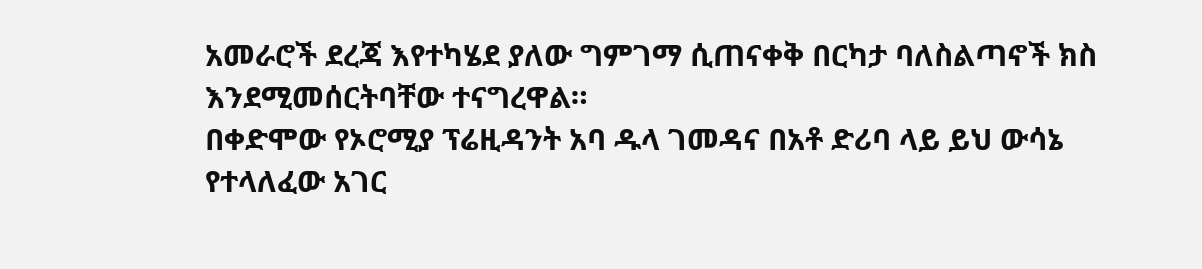አመራሮች ደረጃ እየተካሄደ ያለው ግምገማ ሲጠናቀቅ በርካታ ባለስልጣኖች ክስ እንደሚመሰርትባቸው ተናግረዋል።
በቀድሞው የኦሮሚያ ፕሬዚዳንት አባ ዱላ ገመዳና በአቶ ድሪባ ላይ ይህ ውሳኔ የተላለፈው አገር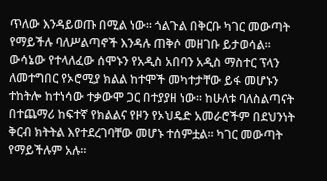ጥለው እንዳይወጡ በሚል ነው። ጎልጉል በቅርቡ ካገር መውጣት የማይችሉ ባለሥልጣኖች እንዳሉ ጠቅሶ መዘገቡ ይታወሳል። ውሳኔው የተላለፈው ሰሞኑን የአዲስ አበባን አዲስ ማስተር ፕላን ለመተግበር የኦሮሚያ ክልል ከተሞች መካተታቸው ይፋ መሆኑን ተከትሎ ከተነሳው ተቃውሞ ጋር በተያያዘ ነው። ከሁለቱ ባለስልጣናት በተጨማሪ ከፍተኛ የክልልና የዞን የኦህዴድ አመራሮችም በደህንነት ቅርብ ክትትል እየተደረገባቸው መሆኑ ተሰምቷል። ካገር መውጣት የማይችሉም አሉ።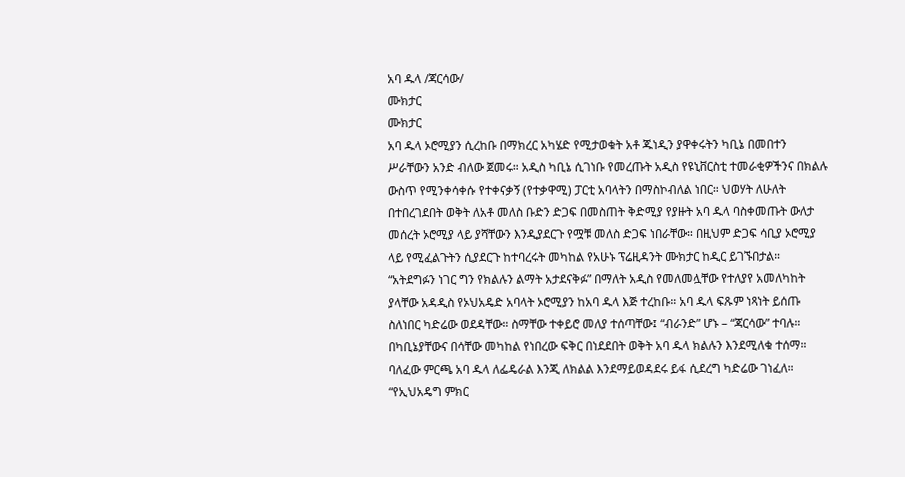አባ ዱላ /ጃርሳው/
ሙክታር
ሙክታር
አባ ዱላ ኦሮሚያን ሲረከቡ በማክረር አካሄድ የሚታወቁት አቶ ጁነዲን ያዋቀሩትን ካቢኔ በመበተን ሥራቸውን አንድ ብለው ጀመሩ። አዲስ ካቢኔ ሲገነቡ የመረጡት አዲስ የዩኒቨርስቲ ተመራቂዎችንና በክልሉ ውስጥ የሚንቀሳቀሱ የተቀናቃኝ (የተቃዋሚ) ፓርቲ አባላትን በማስኮብለል ነበር። ህወሃት ለሁለት በተበረገደበት ወቅት ለአቶ መለስ ቡድን ድጋፍ በመስጠት ቅድሚያ የያዙት አባ ዱላ ባስቀመጡት ውለታ መሰረት ኦሮሚያ ላይ ያሻቸውን እንዲያደርጉ የሟቹ መለስ ድጋፍ ነበራቸው። በዚህም ድጋፍ ሳቢያ ኦሮሚያ ላይ የሚፈልጉትን ሲያደርጉ ከተባረሩት መካከል የአሁኑ ፕሬዚዳንት ሙክታር ከዲር ይገኙበታል።
“አትደግፉን ነገር ግን የክልሉን ልማት አታደናቅፉ” በማለት አዲስ የመለመሏቸው የተለያየ አመለካከት ያላቸው አዳዲስ የኦህአዴድ አባላት ኦሮሚያን ከአባ ዱላ እጅ ተረከቡ። አባ ዱላ ፍጹም ነጻነት ይሰጡ ስለነበር ካድሬው ወደዳቸው። ስማቸው ተቀይሮ መለያ ተሰጣቸው፤ “ብራንድ” ሆኑ – “ጃርሳው” ተባሉ። በካቢኔያቸውና በሳቸው መካከል የነበረው ፍቅር በነደደበት ወቅት አባ ዱላ ክልሉን እንደሚለቁ ተሰማ። ባለፈው ምርጫ አባ ዱላ ለፌዴራል እንጂ ለክልል እንደማይወዳደሩ ይፋ ሲደረግ ካድሬው ገነፈለ። “የኢህአዴግ ምክር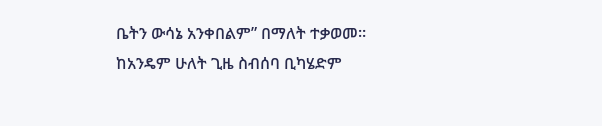ቤትን ውሳኔ አንቀበልም” በማለት ተቃወመ። ከአንዴም ሁለት ጊዜ ስብሰባ ቢካሄድም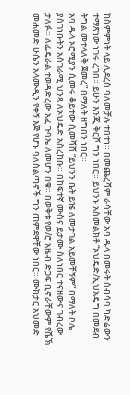ከስምምነት ላይ ሊደረስ ባለመቻሉ ተበተነ። በመጨረሻም ራሳቸው አባ ዱላ በመሩት ስብሳባ ካድሬውን ተማጽነው ነገሩ ረገበ። ይሁን እንጂ ቅርሾ ግን ነበር። ይህንኑ አስመልክቶ “ኦህዴድ/ኢህአዴግ በመደብ ትግል መተላለቅ ጀመረ” በማለት ዘግበን ነበር።
አባ ዱላ ኦሮሚያን ሲመሩ ቆይተው ሲመሻሸ “ይህንን ቤት ይዤ ለመታገል አይመቸኝም” በማለት ቦሌ ያስገነቡትን አስገራሚ ህንጻ ለኦህዴድ አስረከቡ። በከፍተኛ ሙስና ይታሙ ስለነበር ተናዘውና ገብረው ታለፉ። ለፌዴራል ተወዳድረው አፈ ጉባኤ ለመሆን በቁ። በወቅቱ የወ/ሮ አዜብ ድጋፍ ቢኖራቸውም የሼኽ መሐመድ ሁሴን አላሙዲን የቀኝ እጅ የሆኑ ባለስልጣኖች ግን ጠምደዋቸው ነበር። ሙክታር አህመድ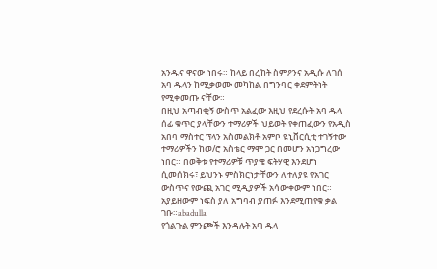አንዱና ዋናው ነበሩ። ከላይ በረከት ስምዖንና አዲሱ ለገሰ አባ ዱላን ከሚቃወሙ መካከል በግንባር ቀደምትነት የሚቀመጡ ናቸው።
በዚህ አጣብቂኝ ውስጥ አልፈው እዚህ የደረሱት አባ ዱላ ሰፊ ቁጥር ያላቸውን ተማሪዎች ህይወት የቀጠፈውን የአዲስ አበባ ማስተር ፕላን አስመልክቶ አምቦ ዩኒቨርሲቲ ተገኝተው ተማሪዎችን ከወ/ሮ አስቴር ማሞ ጋር በመሆን አነጋግረው ነበር። በወቅቱ የተማሪዎቹ ጥያቄ ፍትሃዊ እንደሆነ ሲመሰክሩ፣ ይህንኑ ምስክርነታቸውን ለተለያዩ የአገር ውስጥና የውጪ አገር ሚዲያዎች አሳውቀውም ነበር። አያይዘውም ነፍስ ያለ አግባብ ያጠፉ እንደሚጠየቁ ቃል ገቡ።abadulla
የጎልጉል ምንጮች እንዳሉት አባ ዱላ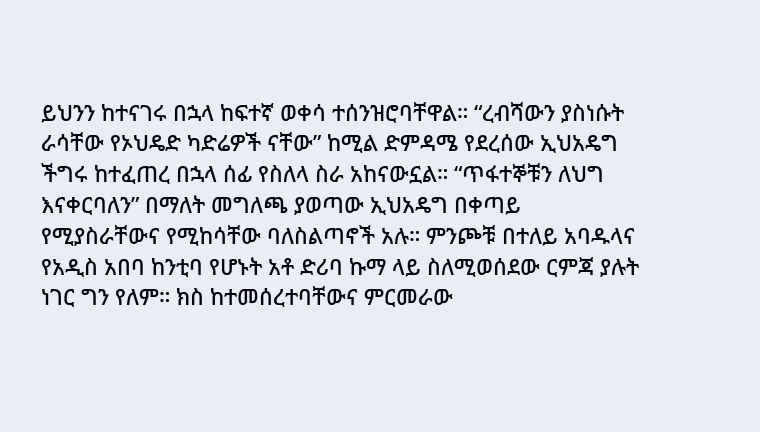ይህንን ከተናገሩ በኋላ ከፍተኛ ወቀሳ ተሰንዝሮባቸዋል። “ረብሻውን ያስነሱት ራሳቸው የኦህዴድ ካድሬዎች ናቸው” ከሚል ድምዳሜ የደረሰው ኢህአዴግ ችግሩ ከተፈጠረ በኋላ ሰፊ የስለላ ስራ አከናውኗል። “ጥፋተኞቹን ለህግ እናቀርባለን” በማለት መግለጫ ያወጣው ኢህአዴግ በቀጣይ የሚያስራቸውና የሚከሳቸው ባለስልጣኖች አሉ። ምንጮቹ በተለይ አባዱላና የአዲስ አበባ ከንቲባ የሆኑት አቶ ድሪባ ኩማ ላይ ስለሚወሰደው ርምጃ ያሉት ነገር ግን የለም። ክስ ከተመሰረተባቸውና ምርመራው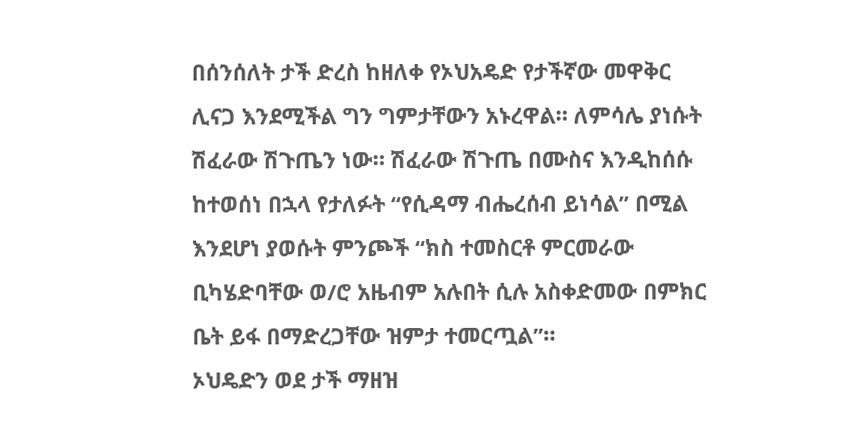በሰንሰለት ታች ድረስ ከዘለቀ የኦህአዴድ የታችኛው መዋቅር ሊናጋ እንደሚችል ግን ግምታቸውን አኑረዋል። ለምሳሌ ያነሱት ሽፈራው ሽጉጤን ነው። ሽፈራው ሽጉጤ በሙስና እንዲከሰሱ ከተወሰነ በኋላ የታለፉት “የሲዳማ ብሔረሰብ ይነሳል” በሚል እንደሆነ ያወሱት ምንጮች “ክስ ተመስርቶ ምርመራው ቢካሄድባቸው ወ/ሮ አዜብም አሉበት ሲሉ አስቀድመው በምክር ቤት ይፋ በማድረጋቸው ዝምታ ተመርጧል”።
ኦህዴድን ወደ ታች ማዘዝ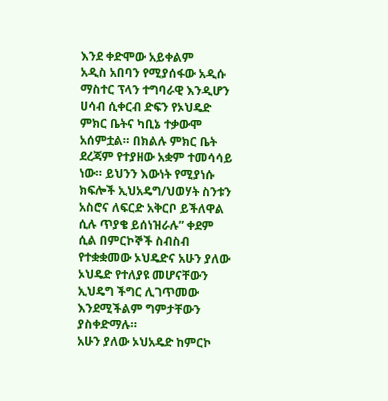እንደ ቀድሞው አይቀልም
አዲስ አበባን የሚያሰፋው አዲሱ ማስተር ፕላን ተግባራዊ እንዲሆን ሀሳብ ሲቀርብ ድፍን የኦህዴድ ምክር ቤትና ካቢኔ ተቃውሞ አሰምቷል። በክልሉ ምክር ቤት ደረጃም የተያዘው አቋም ተመሳሳይ ነው። ይህንን እውነት የሚያነሱ ክፍሎች ኢህአዴግ/ህወሃት ስንቱን አስሮና ለፍርድ አቅርቦ ይችለዋል ሲሉ ጥያቄ ይሰነዝራሉ” ቀደም ሲል በምርኮኞች ስብስብ የተቋቋመው ኦህዴድና አሁን ያለው ኦህዴድ የተለያዩ መሆናቸውን ኢህዴግ ችግር ሊገጥመው እንደሚችልም ግምታቸውን ያስቀድማሉ።
አሁን ያለው ኦህአዴድ ከምርኮ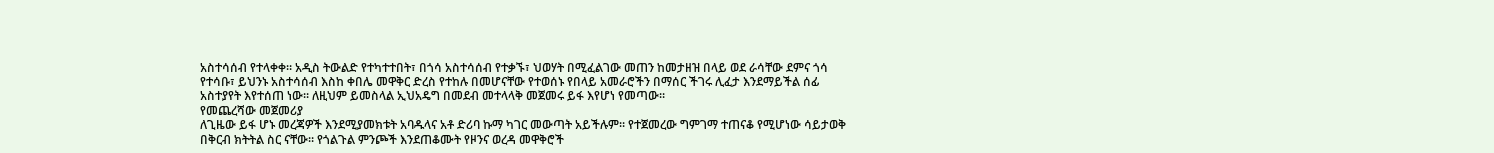አስተሳሰብ የተላቀቀ። አዲስ ትውልድ የተካተተበት፣ በጎሳ አስተሳሰብ የተቃኙ፣ ህወሃት በሚፈልገው መጠን ከመታዘዝ በላይ ወደ ራሳቸው ደምና ጎሳ የተሳቡ፣ ይህንኑ አስተሳሰብ እስከ ቀበሌ መዋቅር ድረስ የተከሉ በመሆናቸው የተወሰኑ የበላይ አመራሮችን በማሰር ችገሩ ሊፈታ እንደማይችል ሰፊ አስተያየት እየተሰጠ ነው። ለዚህም ይመስላል ኢህአዴግ በመደብ መተላላቅ መጀመሩ ይፋ እየሆነ የመጣው።
የመጨረሻው መጀመሪያ
ለጊዜው ይፋ ሆኑ መረጃዎች እንደሚያመክቱት አባዱላና አቶ ድሪባ ኩማ ካገር መውጣት አይችሉም። የተጀመረው ግምገማ ተጠናቆ የሚሆነው ሳይታወቅ በቅርብ ክትትል ስር ናቸው። የጎልጉል ምንጮች እንደጠቆሙት የዞንና ወረዳ መዋቅሮች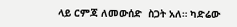ላይ ርምጃ ለመውሰድ  ስጋት አለ። ካድሬው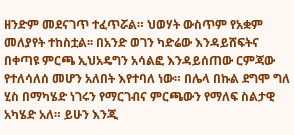ዘንድም መደናገጥ ተፈጥሯል። ህወሃት ውስጥም የአቋም መለያየት ተከስቷል፡፡ በአንድ ወገን ካድሬው እንዳይሸፍትና በቀጣዩ ምርጫ ኢህአዴግን አሳልፎ እንዳይሰጠው ርምጃው የተለሳለሰ መሆን አለበት እየተባለ ነው። በሌላ በኩል ደግሞ ግለ ሂስ በማካሄድ ነገሩን የማርገብና ምርጫውን የማለፍ ስልታዊ አካሄድ አለ። ይሁን እንጂ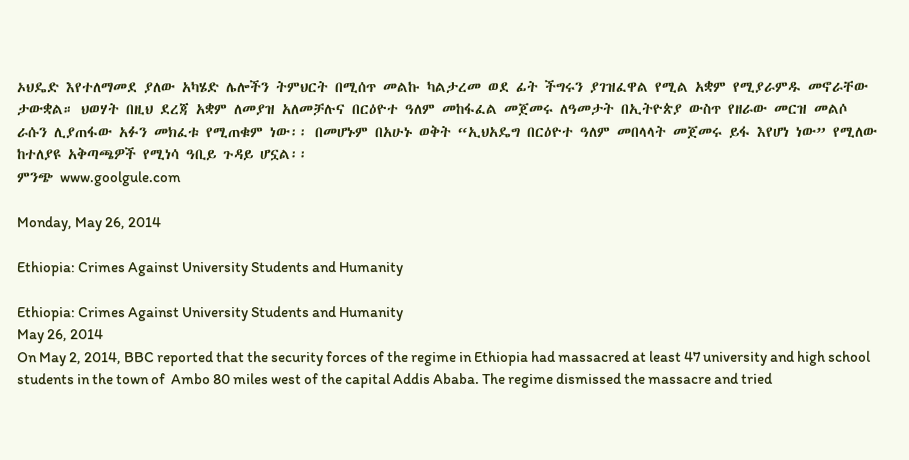ኦህዴድ እየተለማመደ ያለው አካሄድ ሌሎችን ትምህርት በሚሰጥ መልኩ ካልታረመ ወደ ፊት ችግሩን ያገዝፈዋል የሚል አቋም የሚያራምዱ መኖራቸው ታውቋል። ህወሃት በዚህ ደረጃ አቋም ለመያዝ አለመቻሉና በርዕዮተ ዓለም መከፋፈል መጀመሩ ለዓመታት በኢትዮጵያ ውስጥ የዘራው መርዝ መልሶ ራሱን ሊያጠፋው አፉን መክፈቱ የሚጠቁም ነው፡፡ በመሆኑም በአሁኑ ወቅት “ኢህአዴግ በርዕዮተ ዓለም መበላላት መጀመሩ ይፋ እየሆነ ነው” የሚለው ከተለያዩ አቅጣጫዎች የሚነሳ ዓቢይ ጉዳይ ሆኗል፡፡
ምንጭ www.goolgule.com

Monday, May 26, 2014

Ethiopia: Crimes Against University Students and Humanity

Ethiopia: Crimes Against University Students and Humanity
May 26, 2014
On May 2, 2014, BBC reported that the security forces of the regime in Ethiopia had massacred at least 47 university and high school students in the town of  Ambo 80 miles west of the capital Addis Ababa. The regime dismissed the massacre and tried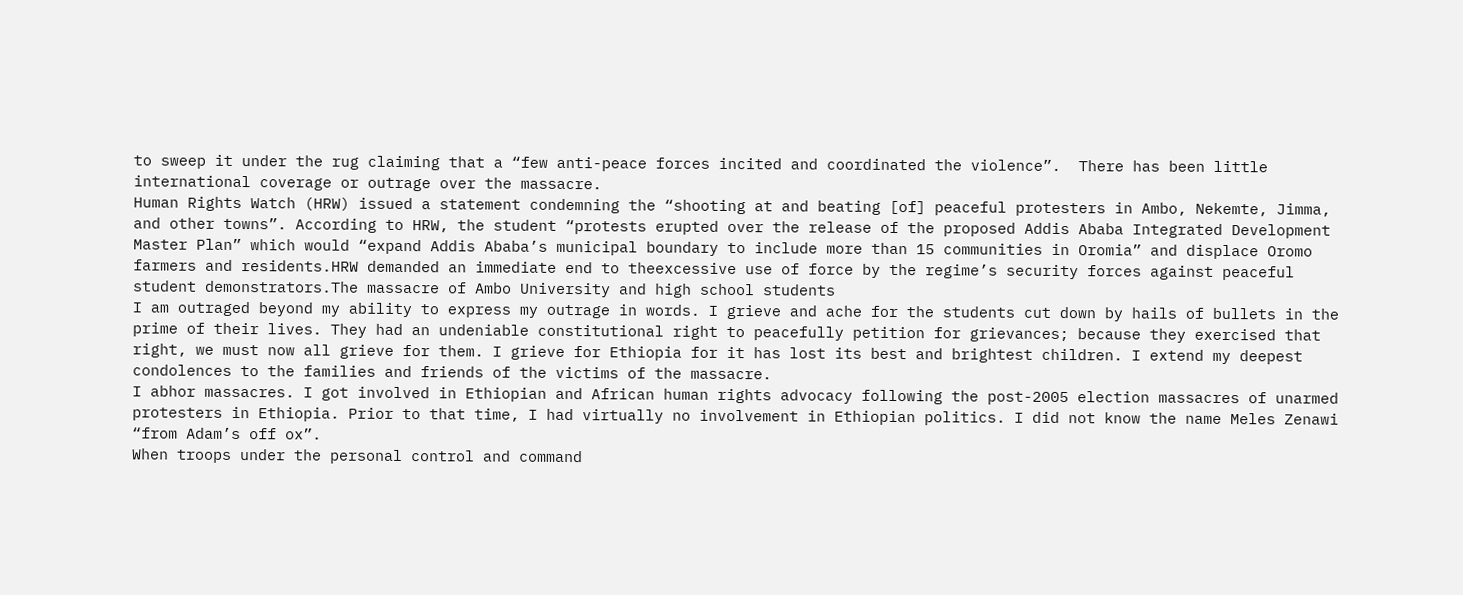to sweep it under the rug claiming that a “few anti-peace forces incited and coordinated the violence”.  There has been little international coverage or outrage over the massacre.
Human Rights Watch (HRW) issued a statement condemning the “shooting at and beating [of] peaceful protesters in Ambo, Nekemte, Jimma, and other towns”. According to HRW, the student “protests erupted over the release of the proposed Addis Ababa Integrated Development Master Plan” which would “expand Addis Ababa’s municipal boundary to include more than 15 communities in Oromia” and displace Oromo farmers and residents.HRW demanded an immediate end to theexcessive use of force by the regime’s security forces against peaceful student demonstrators.The massacre of Ambo University and high school students
I am outraged beyond my ability to express my outrage in words. I grieve and ache for the students cut down by hails of bullets in the prime of their lives. They had an undeniable constitutional right to peacefully petition for grievances; because they exercised that right, we must now all grieve for them. I grieve for Ethiopia for it has lost its best and brightest children. I extend my deepest condolences to the families and friends of the victims of the massacre.
I abhor massacres. I got involved in Ethiopian and African human rights advocacy following the post-2005 election massacres of unarmed protesters in Ethiopia. Prior to that time, I had virtually no involvement in Ethiopian politics. I did not know the name Meles Zenawi “from Adam’s off ox”.
When troops under the personal control and command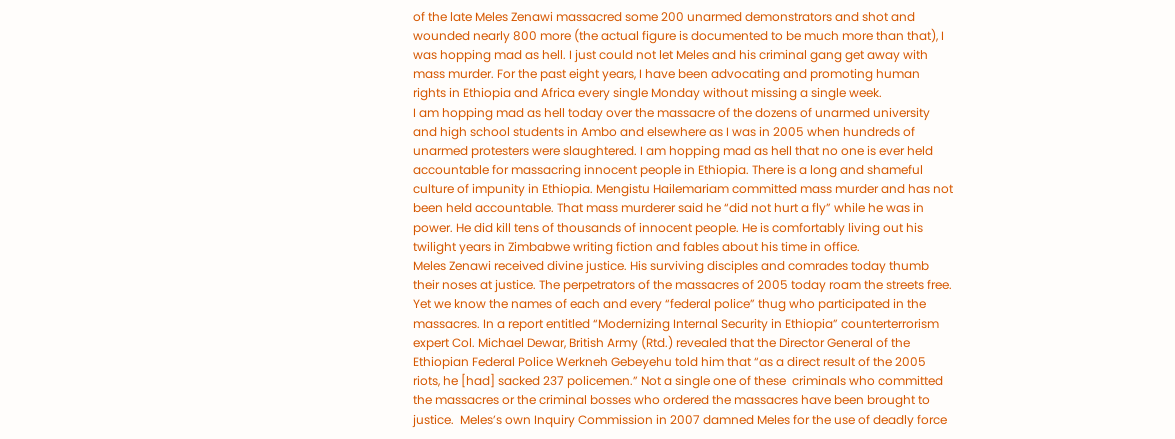of the late Meles Zenawi massacred some 200 unarmed demonstrators and shot and wounded nearly 800 more (the actual figure is documented to be much more than that), I was hopping mad as hell. I just could not let Meles and his criminal gang get away with mass murder. For the past eight years, I have been advocating and promoting human rights in Ethiopia and Africa every single Monday without missing a single week.
I am hopping mad as hell today over the massacre of the dozens of unarmed university and high school students in Ambo and elsewhere as I was in 2005 when hundreds of unarmed protesters were slaughtered. I am hopping mad as hell that no one is ever held accountable for massacring innocent people in Ethiopia. There is a long and shameful culture of impunity in Ethiopia. Mengistu Hailemariam committed mass murder and has not been held accountable. That mass murderer said he “did not hurt a fly” while he was in power. He did kill tens of thousands of innocent people. He is comfortably living out his twilight years in Zimbabwe writing fiction and fables about his time in office.
Meles Zenawi received divine justice. His surviving disciples and comrades today thumb their noses at justice. The perpetrators of the massacres of 2005 today roam the streets free. Yet we know the names of each and every “federal police” thug who participated in the massacres. In a report entitled “Modernizing Internal Security in Ethiopia” counterterrorism expert Col. Michael Dewar, British Army (Rtd.) revealed that the Director General of the Ethiopian Federal Police Werkneh Gebeyehu told him that “as a direct result of the 2005 riots, he [had] sacked 237 policemen.” Not a single one of these  criminals who committed the massacres or the criminal bosses who ordered the massacres have been brought to justice.  Meles’s own Inquiry Commission in 2007 damned Meles for the use of deadly force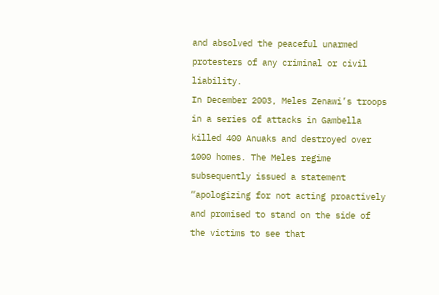and absolved the peaceful unarmed protesters of any criminal or civil liability.
In December 2003, Meles Zenawi’s troops in a series of attacks in Gambella killed 400 Anuaks and destroyed over 1000 homes. The Meles regime subsequently issued a statement “apologizing for not acting proactively and promised to stand on the side of the victims to see that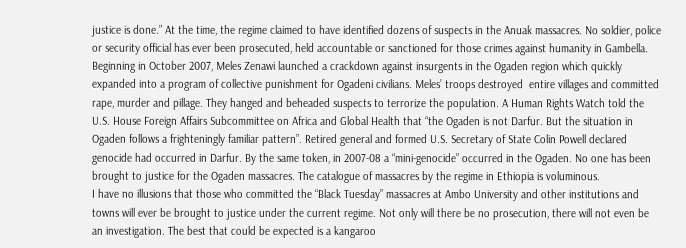justice is done.” At the time, the regime claimed to have identified dozens of suspects in the Anuak massacres. No soldier, police or security official has ever been prosecuted, held accountable or sanctioned for those crimes against humanity in Gambella.
Beginning in October 2007, Meles Zenawi launched a crackdown against insurgents in the Ogaden region which quickly expanded into a program of collective punishment for Ogadeni civilians. Meles’ troops destroyed  entire villages and committed rape, murder and pillage. They hanged and beheaded suspects to terrorize the population. A Human Rights Watch told the U.S. House Foreign Affairs Subcommittee on Africa and Global Health that “the Ogaden is not Darfur. But the situation in Ogaden follows a frighteningly familiar pattern”. Retired general and formed U.S. Secretary of State Colin Powell declared genocide had occurred in Darfur. By the same token, in 2007-08 a “mini-genocide” occurred in the Ogaden. No one has been brought to justice for the Ogaden massacres. The catalogue of massacres by the regime in Ethiopia is voluminous.
I have no illusions that those who committed the “Black Tuesday” massacres at Ambo University and other institutions and towns will ever be brought to justice under the current regime. Not only will there be no prosecution, there will not even be an investigation. The best that could be expected is a kangaroo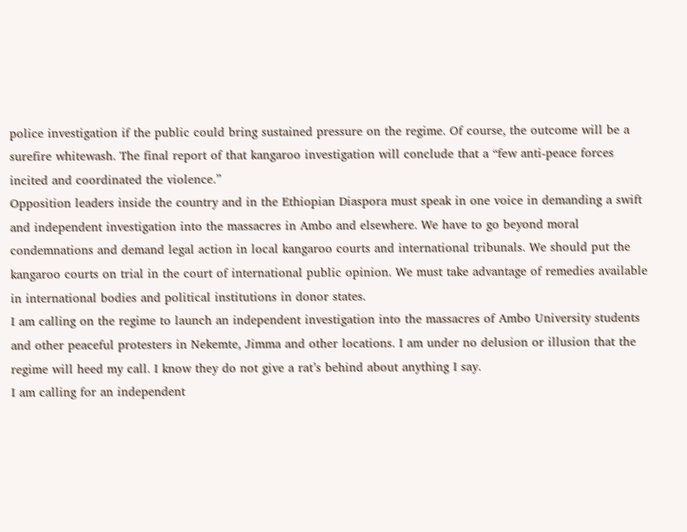police investigation if the public could bring sustained pressure on the regime. Of course, the outcome will be a surefire whitewash. The final report of that kangaroo investigation will conclude that a “few anti-peace forces incited and coordinated the violence.”
Opposition leaders inside the country and in the Ethiopian Diaspora must speak in one voice in demanding a swift and independent investigation into the massacres in Ambo and elsewhere. We have to go beyond moral condemnations and demand legal action in local kangaroo courts and international tribunals. We should put the kangaroo courts on trial in the court of international public opinion. We must take advantage of remedies available in international bodies and political institutions in donor states.
I am calling on the regime to launch an independent investigation into the massacres of Ambo University students and other peaceful protesters in Nekemte, Jimma and other locations. I am under no delusion or illusion that the regime will heed my call. I know they do not give a rat’s behind about anything I say.
I am calling for an independent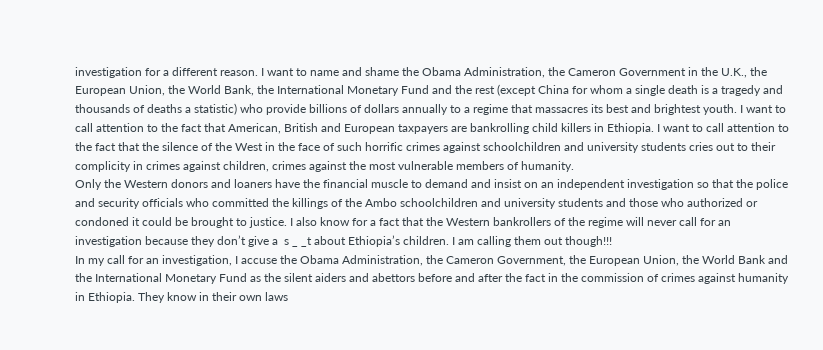investigation for a different reason. I want to name and shame the Obama Administration, the Cameron Government in the U.K., the European Union, the World Bank, the International Monetary Fund and the rest (except China for whom a single death is a tragedy and thousands of deaths a statistic) who provide billions of dollars annually to a regime that massacres its best and brightest youth. I want to call attention to the fact that American, British and European taxpayers are bankrolling child killers in Ethiopia. I want to call attention to the fact that the silence of the West in the face of such horrific crimes against schoolchildren and university students cries out to their complicity in crimes against children, crimes against the most vulnerable members of humanity.
Only the Western donors and loaners have the financial muscle to demand and insist on an independent investigation so that the police and security officials who committed the killings of the Ambo schoolchildren and university students and those who authorized or condoned it could be brought to justice. I also know for a fact that the Western bankrollers of the regime will never call for an investigation because they don’t give a  s _ _t about Ethiopia’s children. I am calling them out though!!!
In my call for an investigation, I accuse the Obama Administration, the Cameron Government, the European Union, the World Bank and the International Monetary Fund as the silent aiders and abettors before and after the fact in the commission of crimes against humanity in Ethiopia. They know in their own laws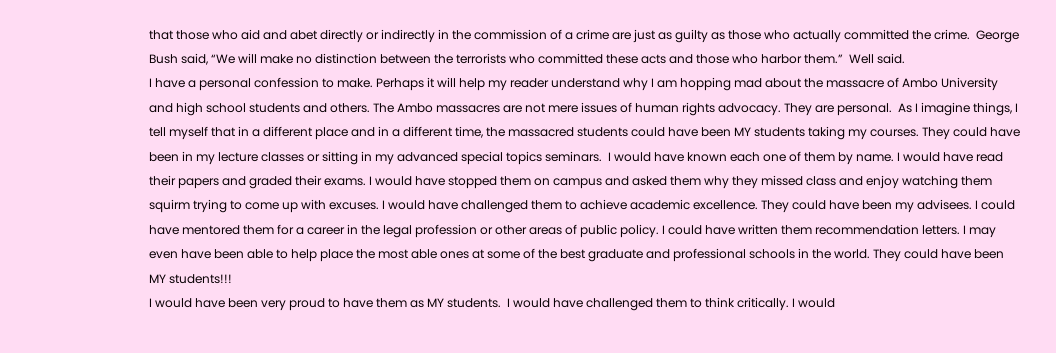that those who aid and abet directly or indirectly in the commission of a crime are just as guilty as those who actually committed the crime.  George Bush said, “We will make no distinction between the terrorists who committed these acts and those who harbor them.”  Well said.
I have a personal confession to make. Perhaps it will help my reader understand why I am hopping mad about the massacre of Ambo University and high school students and others. The Ambo massacres are not mere issues of human rights advocacy. They are personal.  As I imagine things, I tell myself that in a different place and in a different time, the massacred students could have been MY students taking my courses. They could have been in my lecture classes or sitting in my advanced special topics seminars.  I would have known each one of them by name. I would have read their papers and graded their exams. I would have stopped them on campus and asked them why they missed class and enjoy watching them squirm trying to come up with excuses. I would have challenged them to achieve academic excellence. They could have been my advisees. I could have mentored them for a career in the legal profession or other areas of public policy. I could have written them recommendation letters. I may even have been able to help place the most able ones at some of the best graduate and professional schools in the world. They could have been MY students!!!
I would have been very proud to have them as MY students.  I would have challenged them to think critically. I would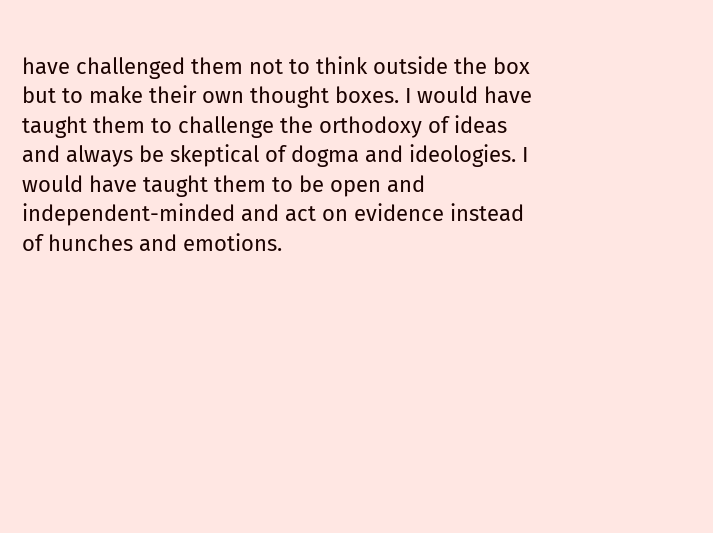have challenged them not to think outside the box but to make their own thought boxes. I would have taught them to challenge the orthodoxy of ideas and always be skeptical of dogma and ideologies. I would have taught them to be open and independent-minded and act on evidence instead of hunches and emotions.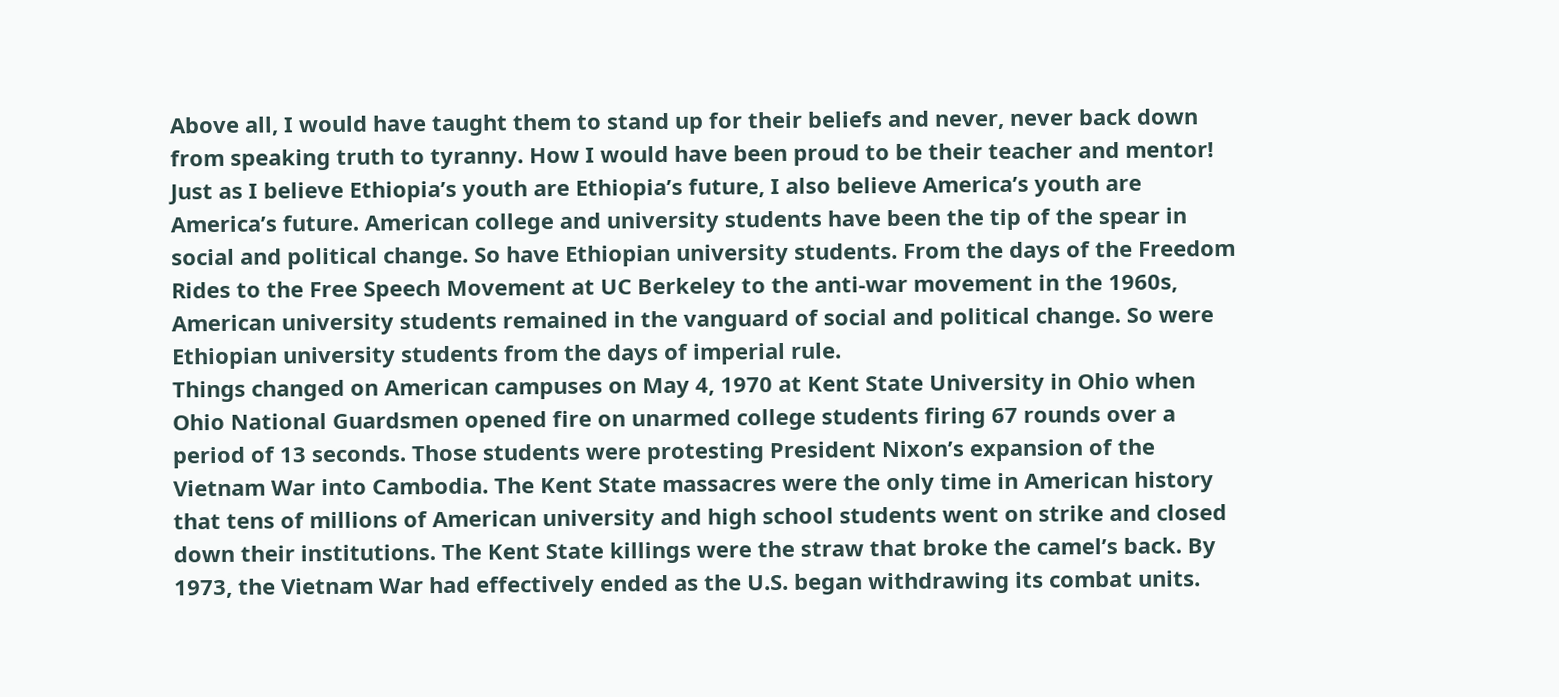Above all, I would have taught them to stand up for their beliefs and never, never back down from speaking truth to tyranny. How I would have been proud to be their teacher and mentor!
Just as I believe Ethiopia’s youth are Ethiopia’s future, I also believe America’s youth are America’s future. American college and university students have been the tip of the spear in social and political change. So have Ethiopian university students. From the days of the Freedom Rides to the Free Speech Movement at UC Berkeley to the anti-war movement in the 1960s, American university students remained in the vanguard of social and political change. So were Ethiopian university students from the days of imperial rule.
Things changed on American campuses on May 4, 1970 at Kent State University in Ohio when Ohio National Guardsmen opened fire on unarmed college students firing 67 rounds over a period of 13 seconds. Those students were protesting President Nixon’s expansion of the Vietnam War into Cambodia. The Kent State massacres were the only time in American history that tens of millions of American university and high school students went on strike and closed down their institutions. The Kent State killings were the straw that broke the camel’s back. By 1973, the Vietnam War had effectively ended as the U.S. began withdrawing its combat units.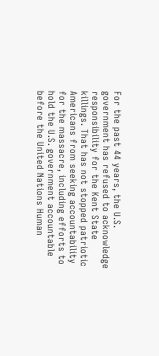For the past 44 years, the U.S. government has refused to acknowledge responsibility for the Kent State killings. That has not stopped patriotic Americans from seeking accountability for the massacre, including efforts to hold the U.S. government accountable before the United Nations Human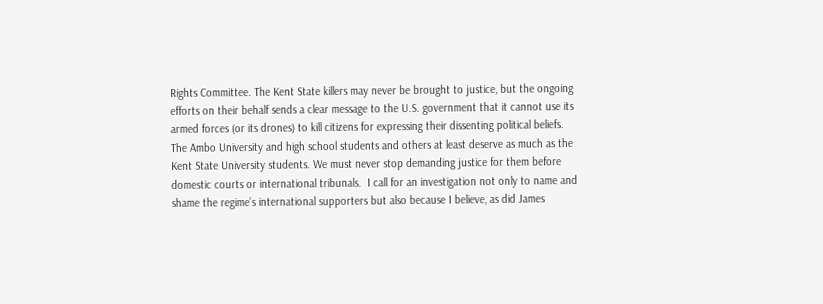Rights Committee. The Kent State killers may never be brought to justice, but the ongoing efforts on their behalf sends a clear message to the U.S. government that it cannot use its armed forces (or its drones) to kill citizens for expressing their dissenting political beliefs.
The Ambo University and high school students and others at least deserve as much as the Kent State University students. We must never stop demanding justice for them before domestic courts or international tribunals.  I call for an investigation not only to name and shame the regime’s international supporters but also because I believe, as did James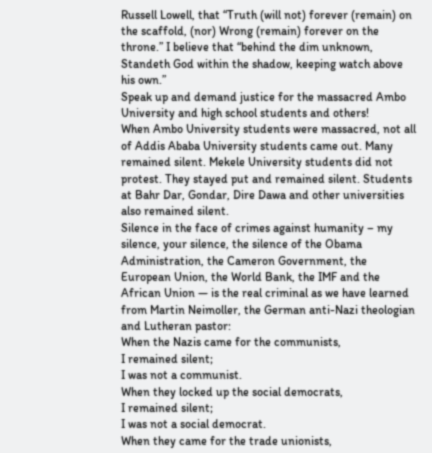Russell Lowell, that “Truth (will not) forever (remain) on the scaffold, (nor) Wrong (remain) forever on the throne.” I believe that “behind the dim unknown, Standeth God within the shadow, keeping watch above his own.”
Speak up and demand justice for the massacred Ambo University and high school students and others!
When Ambo University students were massacred, not all of Addis Ababa University students came out. Many remained silent. Mekele University students did not protest. They stayed put and remained silent. Students at Bahr Dar, Gondar, Dire Dawa and other universities also remained silent.
Silence in the face of crimes against humanity – my silence, your silence, the silence of the Obama Administration, the Cameron Government, the European Union, the World Bank, the IMF and the African Union — is the real criminal as we have learned from Martin Neimoller, the German anti-Nazi theologian and Lutheran pastor:
When the Nazis came for the communists,
I remained silent;
I was not a communist.
When they locked up the social democrats,
I remained silent;
I was not a social democrat.
When they came for the trade unionists,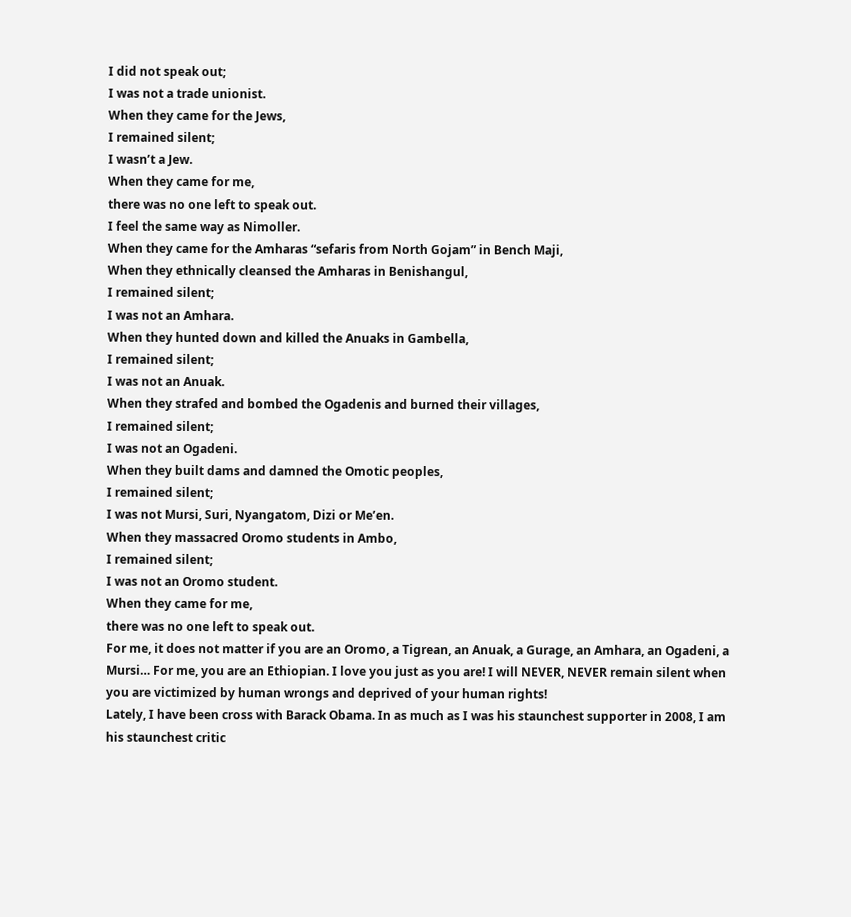I did not speak out;
I was not a trade unionist.
When they came for the Jews,
I remained silent;
I wasn’t a Jew.
When they came for me,
there was no one left to speak out.
I feel the same way as Nimoller.
When they came for the Amharas “sefaris from North Gojam” in Bench Maji,
When they ethnically cleansed the Amharas in Benishangul,
I remained silent;
I was not an Amhara.
When they hunted down and killed the Anuaks in Gambella,
I remained silent;
I was not an Anuak.
When they strafed and bombed the Ogadenis and burned their villages,
I remained silent;
I was not an Ogadeni.
When they built dams and damned the Omotic peoples,
I remained silent;
I was not Mursi, Suri, Nyangatom, Dizi or Me’en.
When they massacred Oromo students in Ambo,
I remained silent;
I was not an Oromo student.
When they came for me,
there was no one left to speak out.
For me, it does not matter if you are an Oromo, a Tigrean, an Anuak, a Gurage, an Amhara, an Ogadeni, a Mursi… For me, you are an Ethiopian. I love you just as you are! I will NEVER, NEVER remain silent when you are victimized by human wrongs and deprived of your human rights!
Lately, I have been cross with Barack Obama. In as much as I was his staunchest supporter in 2008, I am his staunchest critic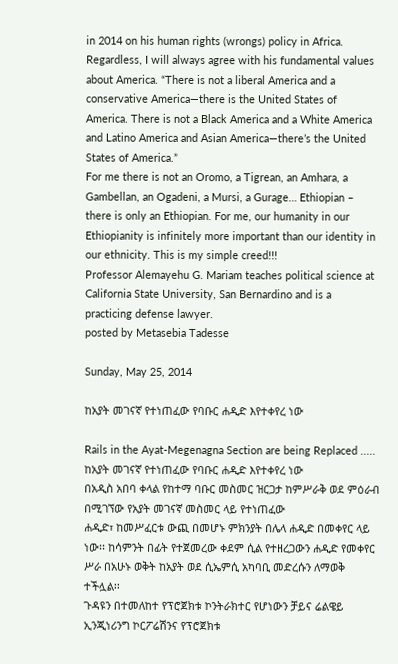in 2014 on his human rights (wrongs) policy in Africa. Regardless, I will always agree with his fundamental values about America. “There is not a liberal America and a conservative America—there is the United States of America. There is not a Black America and a White America and Latino America and Asian America—there’s the United States of America.”
For me there is not an Oromo, a Tigrean, an Amhara, a Gambellan, an Ogadeni, a Mursi, a Gurage… Ethiopian – there is only an Ethiopian. For me, our humanity in our Ethiopianity is infinitely more important than our identity in our ethnicity. This is my simple creed!!!
Professor Alemayehu G. Mariam teaches political science at California State University, San Bernardino and is a practicing defense lawyer.
posted by Metasebia Tadesse

Sunday, May 25, 2014

ከአያት መገናኛ የተነጠፈው የባቡር ሐዲድ እየተቀየረ ነው

Rails in the Ayat-Megenagna Section are being Replaced .....
ከአያት መገናኛ የተነጠፈው የባቡር ሐዲድ እየተቀየረ ነው
በአዲስ አበባ ቀላል የከተማ ባቡር መስመር ዝርጋታ ከምሥራቅ ወደ ምዕራብ በሚገኘው የአያት መገናኛ መስመር ላይ የተነጠፈው
ሐዲድ፣ ከመሥፈርቱ ውጪ በመሆኑ ምክንያት በሌላ ሐዲድ በመቀየር ላይ ነው፡፡ ከሳምንት በፊት የተጀመረው ቀደም ሲል የተዘረጋውን ሐዲድ የመቀየር ሥራ በአሁኑ ወቅት ከአያት ወደ ሲኤምሲ አካባቢ መድረሱን ለማወቅ ተችሏል፡፡
ጉዳዩን በተመለከተ የፕሮጀክቱ ኮንትራክተር የሆነውን ቻይና ሬልዌይ ኢንጂነሪንግ ኮርፖሬሽንና የፕሮጀክቱ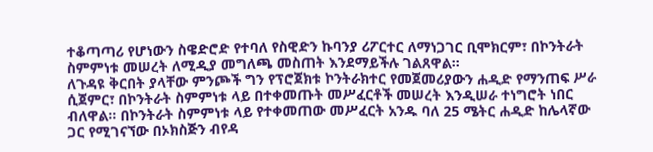ተቆጣጣሪ የሆነውን ስዌድሮድ የተባለ የስዊድን ኩባንያ ሪፖርተር ለማነጋገር ቢሞክርም፣ በኮንትራት ስምምነቱ መሠረት ለሚዲያ መግለጫ መስጠት እንደማይችሉ ገልጸዋል፡፡
ለጉዳዩ ቅርበት ያላቸው ምንጮች ግን የፕሮጀክቱ ኮንትራክተር የመጀመሪያውን ሐዲድ የማንጠፍ ሥራ ሲጀምር፣ በኮንትራት ስምምነቱ ላይ በተቀመጡት መሥፈርቶች መሠረት እንዲሠራ ተነግሮት ነበር ብለዋል፡፡ በኮንትራት ስምምነቱ ላይ የተቀመጠው መሥፈርት አንዱ ባለ 25 ሜትር ሐዲድ ከሌላኛው ጋር የሚገናኘው በኦክስጅን ብየዳ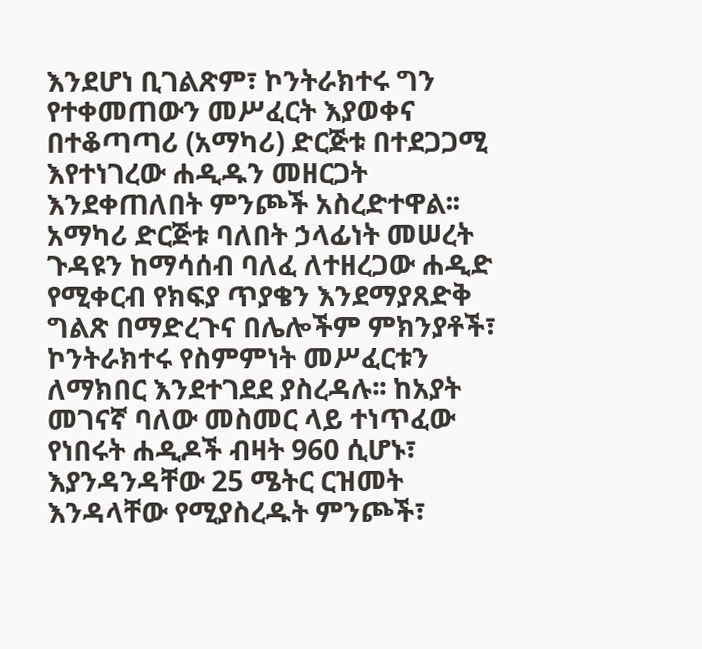እንደሆነ ቢገልጽም፣ ኮንትራክተሩ ግን የተቀመጠውን መሥፈርት እያወቀና በተቆጣጣሪ (አማካሪ) ድርጅቱ በተደጋጋሚ እየተነገረው ሐዲዱን መዘርጋት እንደቀጠለበት ምንጮች አስረድተዋል፡፡
አማካሪ ድርጅቱ ባለበት ኃላፊነት መሠረት ጉዳዩን ከማሳሰብ ባለፈ ለተዘረጋው ሐዲድ የሚቀርብ የክፍያ ጥያቄን እንደማያጸድቅ ግልጽ በማድረጉና በሌሎችም ምክንያቶች፣ ኮንትራክተሩ የስምምነት መሥፈርቱን ለማክበር እንደተገደደ ያስረዳሉ፡፡ ከአያት መገናኛ ባለው መስመር ላይ ተነጥፈው የነበሩት ሐዲዶች ብዛት 960 ሲሆኑ፣ እያንዳንዳቸው 25 ሜትር ርዝመት እንዳላቸው የሚያስረዱት ምንጮች፣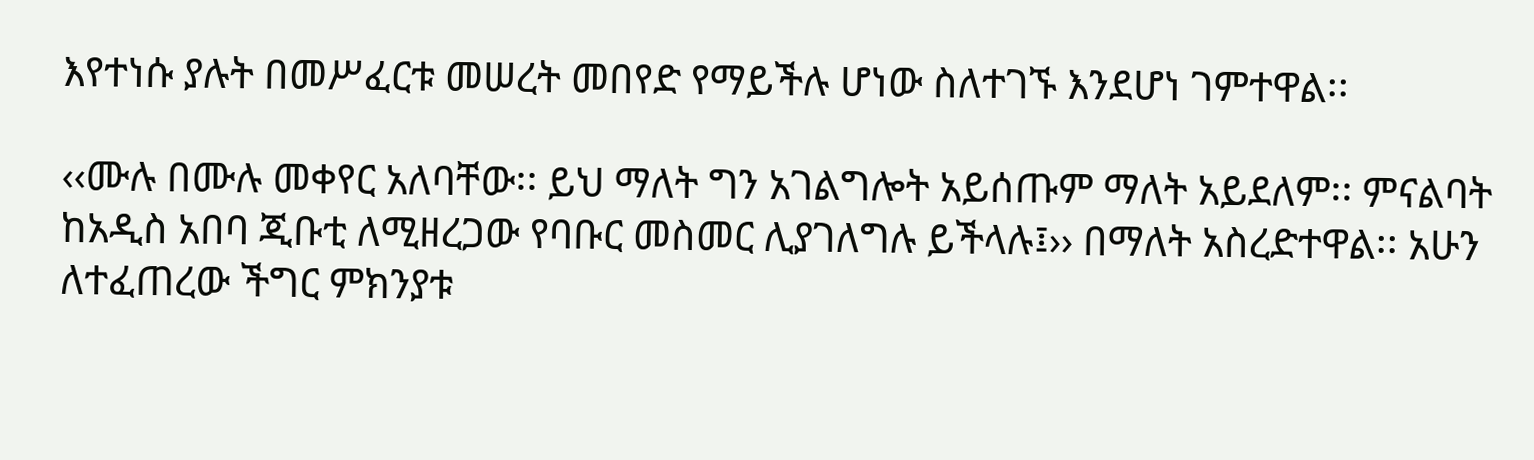እየተነሱ ያሉት በመሥፈርቱ መሠረት መበየድ የማይችሉ ሆነው ስለተገኙ እንደሆነ ገምተዋል፡፡

‹‹ሙሉ በሙሉ መቀየር አለባቸው፡፡ ይህ ማለት ግን አገልግሎት አይሰጡም ማለት አይደለም፡፡ ምናልባት ከአዲስ አበባ ጂቡቲ ለሚዘረጋው የባቡር መስመር ሊያገለግሉ ይችላሉ፤›› በማለት አስረድተዋል፡፡ አሁን ለተፈጠረው ችግር ምክንያቱ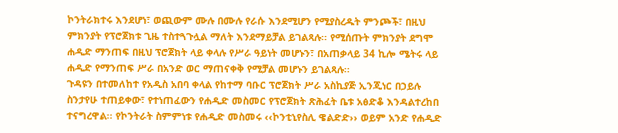ኮንትራክተሩ እንደሆነ፣ ወጪውም ሙሉ በሙሉ የራሱ እንደሚሆን የሚያስረዱት ምንጮች፣ በዚህ ምክንያት የፕሮጀክቱ ጊዜ ተስተጓጉሏል ማለት እንደማይቻል ይገልጻሉ፡፡ የሚሰጡት ምክንያት ደግሞ ሐዲድ ማንጠፍ በዚህ ፕሮጀክት ላይ ቀላሉ የሥራ ዓይነት መሆኑን፣ በአጠቃላይ 34 ኪሎ ሜትሩ ላይ ሐዲድ የማንጠፍ ሥራ በአንድ ወር ማጠናቀቅ የሚቻል መሆኑን ይገልጻሉ፡፡
ጉዳዩን በተመለከተ የአዲስ አበባ ቀላል የከተማ ባቡር ፕሮጀክት ሥራ አስኪያጅ ኢንጂነር በኃይሉ ስንታየሁ ተጠይቀው፣ የተነጠፈውን የሐዲድ መስመር የፕሮጀክት ጽሕፈት ቤቱ አፅድቆ እንዳልተረከበ ተናግረዋል፡፡ የኮንትራት ስምምነቱ የሐዲድ መስመሩ ‹‹ኮንቲኒየስሊ ዌልድድ›› ወይም አንድ የሐዲድ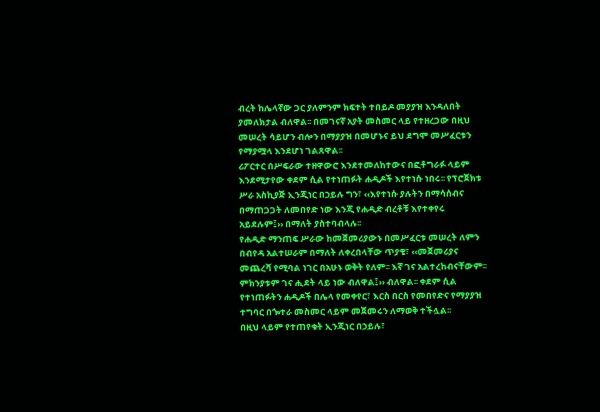ብረት ከሌላኛው ጋር ያለምንም ክፍተት ተበይዶ መያያዝ እንዳለበት ያመለክታል ብለዋል፡፡ በመገናኛ አያት መስመር ላይ የተዘረጋው በዚህ መሠረት ሳይሆን ብሎን በማያያዝ በመሆኑና ይህ ደግሞ መሥፈርቱን የማያሟላ እንደሆነ ገልጸዋል፡፡
ሪፖርተር በሥፍራው ተዘዋውሮ እንደተመለከተውና በፎቶግራፉ ላይም እንደሚታየው ቀደም ሲል የተነጠፉት ሐዲዶች እየተነሱ ነበሩ፡፡ የፕሮጀክቱ ሥራ አስኪያጅ ኢንጂነር በኃይሉ ግን፣ ‹‹እየተነሱ ያሉትን በማሳሰብና በማጠጋጋት ለመበየድ ነው እንጂ የሐዲድ ብረቶቹ እየተቀየሩ አይደሉም፤›› በማለት ያስተባብላሉ፡፡
የሐዲድ ማንጠፍ ሥራው ከመጀመሪያውኑ በመሥፈርቱ መሠረት ለምን በብየዳ አልተሠራም በማለት ለቀረበላቸው ጥያቄ፣ ‹‹መጀመሪያና መጨረሻ የሚባል ነገር በአሁኑ ወቅት የለም፡፡ እኛ ገና አልተረከብናቸውም፡፡ ምክንያቱም ገና ሒደት ላይ ነው ብለዋል፤›› ብለዋል፡፡ ቀደም ሲል የተነጠፉትን ሐዲዶች በሌላ የመቀየር፣ እርስ በርስ የመበየድና የማያያዝ ተግባር በጐተራ መስመር ላይም መጀመሩን ለማወቅ ተችሏል፡፡
በዚህ ላይም የተጠየቁት ኢንጂነር በኃይሉ፣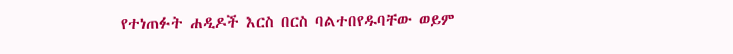የተነጠፉት ሐዲዶች እርስ በርስ ባልተበየዱባቸው ወይም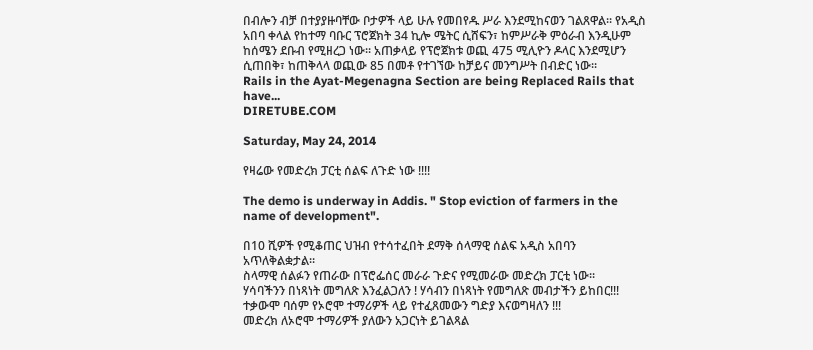በብሎን ብቻ በተያያዙባቸው ቦታዎች ላይ ሁሉ የመበየዱ ሥራ እንደሚከናወን ገልጸዋል፡፡ የአዲስ አበባ ቀላል የከተማ ባቡር ፕሮጀክት 34 ኪሎ ሜትር ሲሸፍን፣ ከምሥራቅ ምዕራብ እንዲሁም ከሰሜን ደቡብ የሚዘረጋ ነው፡፡ አጠቃላይ የፕሮጀክቱ ወጪ 475 ሚሊዮን ዶላር እንደሚሆን ሲጠበቅ፣ ከጠቅላላ ወጪው 85 በመቶ የተገኘው ከቻይና መንግሥት በብድር ነው፡፡
Rails in the Ayat-Megenagna Section are being Replaced Rails that have...
DIRETUBE.COM

Saturday, May 24, 2014

የዛሬው የመድረክ ፓርቲ ሰልፍ ለጉድ ነው !!!!

The demo is underway in Addis. " Stop eviction of farmers in the name of development".

በ10 ሺዎች የሚቆጠር ህዝብ የተሳተፈበት ደማቅ ሰላማዊ ሰልፍ አዲስ አበባን አጥለቅልቋታል።
ስላማዊ ሰልፉን የጠራው በፕሮፌሰር መራራ ጉድና የሚመራው መድረክ ፓርቲ ነው።
ሃሳባችንን በነጻነት መግለጽ እንፈልጋለን ! ሃሳብን በነጻነት የመግለጽ መብታችን ይከበር!!!
ተቃውሞ ባሰም የኦሮሞ ተማሪዎች ላይ የተፈጸመውን ግድያ እናወግዛለን !!!
መድረክ ለኦሮሞ ተማሪዎች ያለውን አጋርነት ይገልጻል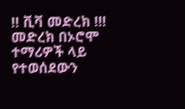!! ቪቫ መድረክ !!!
መድረክ በኦሮሞ ተማሪዎች ላይ የተወሰደውን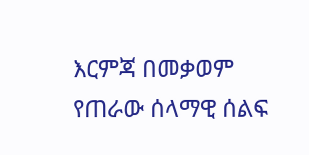እርምጃ በመቃወም የጠራው ሰላማዊ ሰልፍ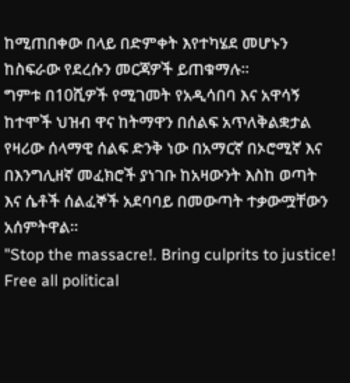ከሚጠበቀው በላይ በድምቀት እየተካሄደ መሆኑን ከስፍራው የደረሱን መርጃዎች ይጠቁማሉ።
ግምቱ በ10ሺዎች የሚገመት የአዲሳበባ እና አዋሳኝ ከተሞች ህዝብ ዋና ከትማዋን በሰልፍ አጥለቅልቋታል የዛሪው ሰላማዊ ሰልፍ ድንቅ ነው በአማርኛ በኦሮሚኛ እና በእንግሊዘኛ መፈክሮች ያነገቡ ከአዛውንት እስከ ወጣት እና ሴቶች ሰልፈኞች አደባባይ በመውጣት ተቃውሟቸውን አሰምትዋል።
"Stop the massacre!. Bring culprits to justice! Free all political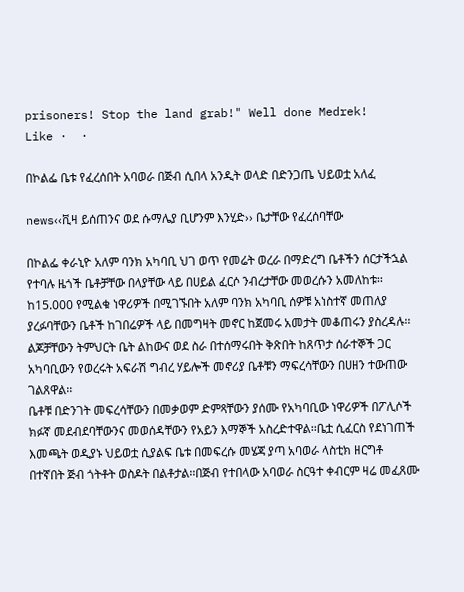prisoners! Stop the land grab!" Well done Medrek!
Like ·  ·

በኮልፌ ቤቱ የፈረሰበት አባወራ በጅብ ሲበላ አንዲት ወላድ በድንጋጤ ህይወቷ አለፈ

news‹‹ቪዛ ይሰጠንና ወደ ሱማሌያ ቢሆንም እንሂድ›› ቤታቸው የፈረሰባቸው

በኮልፌ ቀራኒዮ አለም ባንክ አካባቢ ህገ ወጥ የመሬት ወረራ በማድረግ ቤቶችን ሰርታችኋል የተባሉ ዜጎች ቤቶቻቸው በላያቸው ላይ በሀይል ፈርሶ ንብረታቸው መወረሱን አመለከቱ፡፡
ከ15.000 የሚልቁ ነዋሪዎች በሚገኙበት አለም ባንክ አካባቢ ሰዎቹ አነስተኛ መጠለያ ያረፉባቸውን ቤቶች ከገበሬዎች ላይ በመግዛት መኖር ከጀመሩ አመታት መቆጠሩን ያስረዳሉ፡፡ልጆቻቸውን ትምህርት ቤት ልከውና ወደ ስራ በተሰማሩበት ቅጽበት ከጸጥታ ሰራተኞች ጋር አካባቢውን የወረሩት አፍራሽ ግብረ ሃይሎች መኖሪያ ቤቶቹን ማፍረሳቸውን በሀዘን ተውጠው ገልጸዋል፡፡
ቤቶቹ በድንገት መፍረሳቸውን በመቃወም ድምጻቸውን ያሰሙ የአካባቢው ነዋሪዎች በፖሊሶች ክፉኛ መደብደባቸውንና መወሰዳቸውን የአይን እማኞች አስረድተዋል፡፡ቤቷ ሲፈርስ የደነገጠች እመጫት ወዲያኑ ህይወቷ ሲያልፍ ቤቱ በመፍረሱ መሄጃ ያጣ አባወራ ላስቲክ ዘርግቶ በተኛበት ጅብ ጎትቶት ወስዶት በልቶታል፡፡በጅብ የተበላው አባወራ ስርዓተ ቀብርም ዛሬ መፈጸሙ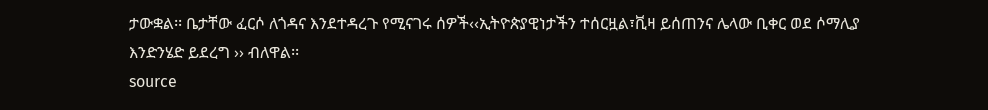ታውቋል፡፡ ቤታቸው ፈርሶ ለጎዳና እንደተዳረጉ የሚናገሩ ሰዎች‹‹ኢትዮጵያዊነታችን ተሰርዟል፣ቪዛ ይሰጠንና ሌላው ቢቀር ወደ ሶማሊያ እንድንሄድ ይደረግ ›› ብለዋል፡፡
source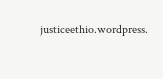justiceethio.wordpress.